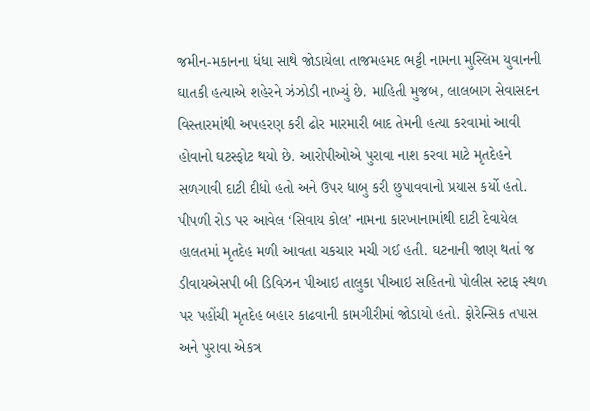જમીન-મકાનના ધંધા સાથે જોડાયેલા તાજમહમદ ભટ્ટી નામના મુસ્લિમ યુવાનની ઘાતકી હત્યાએ શહેરને ઝંઝોડી નાખ્યું છે. માહિતી મુજબ, લાલબાગ સેવાસદન વિસ્તારમાંથી અપહરણ કરી ઢોર મારમારી બાદ તેમની હત્યા કરવામાં આવી હોવાનો ઘટસ્ફોટ થયો છે. આરોપીઓએ પુરાવા નાશ કરવા માટે મૃતદેહને સળગાવી દાટી દીધો હતો અને ઉપર ધાબુ કરી છુપાવવાનો પ્રયાસ કર્યો હતો.
પીપળી રોડ પર આવેલ ‘સિવાય કોલ’ નામના કારખાનામાંથી દાટી દેવાયેલ હાલતમાં મૃતદેહ મળી આવતા ચકચાર મચી ગઈ હતી. ઘટનાની જાણ થતાં જ ડીવાયએસપી બી ડિવિઝન પીઆઇ તાલુકા પીઆઇ સહિતનો પોલીસ સ્ટાફ સ્થળ પર પહોંચી મૃતદેહ બહાર કાઢવાની કામગીરીમાં જોડાયો હતો. ફોરેન્સિક તપાસ અને પુરાવા એકત્ર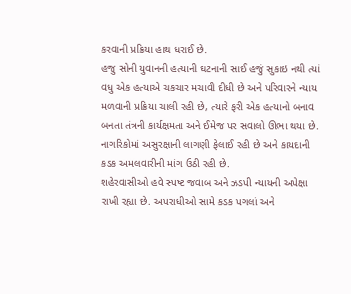કરવાની પ્રક્રિયા હાથ ધરાઈ છે.
હજુ સોની યુવાનની હત્યાની ઘટનાની સાઈ હજું સુકાઇ નથી ત્યાં વધુ એક હત્યાએ ચકચાર મચાવી દીધી છે અને પરિવારને ન્યાય મળવાની પ્રક્રિયા ચાલી રહી છે, ત્યારે ફરી એક હત્યાનો બનાવ બનતા તંત્રની કાર્યક્ષમતા અને ઈમેજ પર સવાલો ઊભા થયા છે. નાગરિકોમાં અસુરક્ષાની લાગણી ફેલાઈ રહી છે અને કાયદાની કડક અમલવારીની માંગ ઉઠી રહી છે.
શહેરવાસીઓ હવે સ્પષ્ટ જવાબ અને ઝડપી ન્યાયની અપેક્ષા રાખી રહ્યા છે. અપરાધીઓ સામે કડક પગલાં અને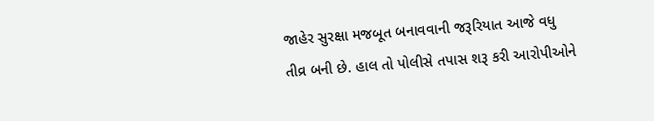જાહેર સુરક્ષા મજબૂત બનાવવાની જરૂરિયાત આજે વધુ તીવ્ર બની છે. હાલ તો પોલીસે તપાસ શરૂ કરી આરોપીઓને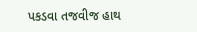પકડવા તજવીજ હાથ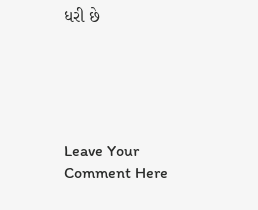ધરી છે





Leave Your Comment Here